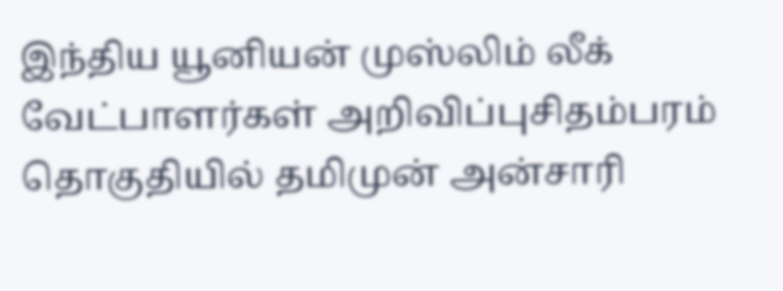இந்திய யூனியன் முஸ்லிம் லீக் வேட்பாளர்கள் அறிவிப்புசிதம்பரம் தொகுதியில் தமிமுன் அன்சாரி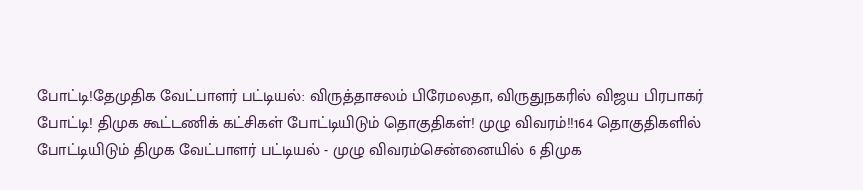போட்டி!தேமுதிக வேட்பாளர் பட்டியல்: விருத்தாசலம் பிரேமலதா, விருதுநகரில் விஜய பிரபாகர் போட்டி! திமுக கூட்டணிக் கட்சிகள் போட்டியிடும் தொகுதிகள்! முழு விவரம்!!164 தொகுதிகளில் போட்டியிடும் திமுக வேட்பாளர் பட்டியல் - முழு விவரம்சென்னையில் 6 திமுக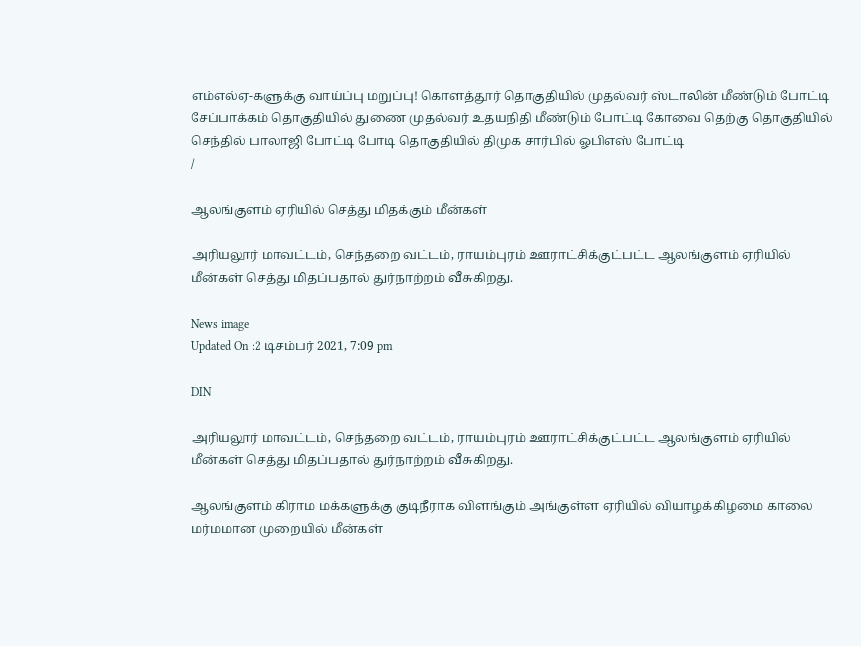எம்எல்ஏ-களுக்கு வாய்ப்பு மறுப்பு! கொளத்தூர் தொகுதியில் முதல்வர் ஸ்டாலின் மீண்டும் போட்டி சேப்பாக்கம் தொகுதியில் துணை முதல்வர் உதயநிதி மீண்டும் போட்டி கோவை தெற்கு தொகுதியில் செந்தில் பாலாஜி போட்டி போடி தொகுதியில் திமுக சார்பில் ஓபிஎஸ் போட்டி
/

ஆலங்குளம் ஏரியில் செத்து மிதக்கும் மீன்கள்

அரியலூர் மாவட்டம், செந்தறை வட்டம், ராயம்புரம் ஊராட்சிக்குட்பட்ட ஆலங்குளம் ஏரியில் மீன்கள் செத்து மிதப்பதால் துர்நாற்றம் வீசுகிறது.

News image
Updated On :2 டிசம்பர் 2021, 7:09 pm

DIN

அரியலூர் மாவட்டம், செந்தறை வட்டம், ராயம்புரம் ஊராட்சிக்குட்பட்ட ஆலங்குளம் ஏரியில் மீன்கள் செத்து மிதப்பதால் துர்நாற்றம் வீசுகிறது.

ஆலங்குளம் கிராம மக்களுக்கு குடிநீராக விளங்கும் அங்குள்ள ஏரியில் வியாழக்கிழமை காலை மர்மமான முறையில் மீன்கள்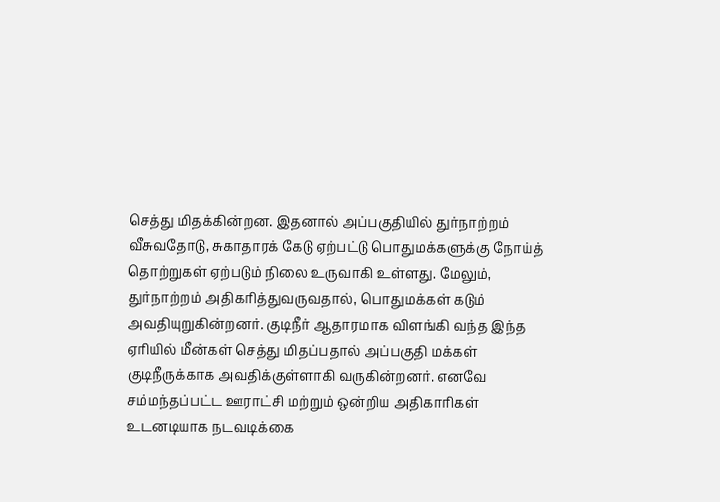செத்து மிதக்கின்றன. இதனால் அப்பகுதியில் துர்நாற்றம் வீசுவதோடு, சுகாதாரக் கேடு ஏற்பட்டு பொதுமக்களுக்கு நோய்த் தொற்றுகள் ஏற்படும் நிலை உருவாகி உள்ளது. மேலும், துர்நாற்றம் அதிகரித்துவருவதால், பொதுமக்கள் கடும் அவதியுறுகின்றனர். குடிநீர் ஆதாரமாக விளங்கி வந்த இந்த ஏரியில் மீன்கள் செத்து மிதப்பதால் அப்பகுதி மக்கள் குடிநீருக்காக அவதிக்குள்ளாகி வருகின்றனர். எனவே சம்மந்தப்பட்ட ஊராட்சி மற்றும் ஒன்றிய அதிகாரிகள் உடனடியாக நடவடிக்கை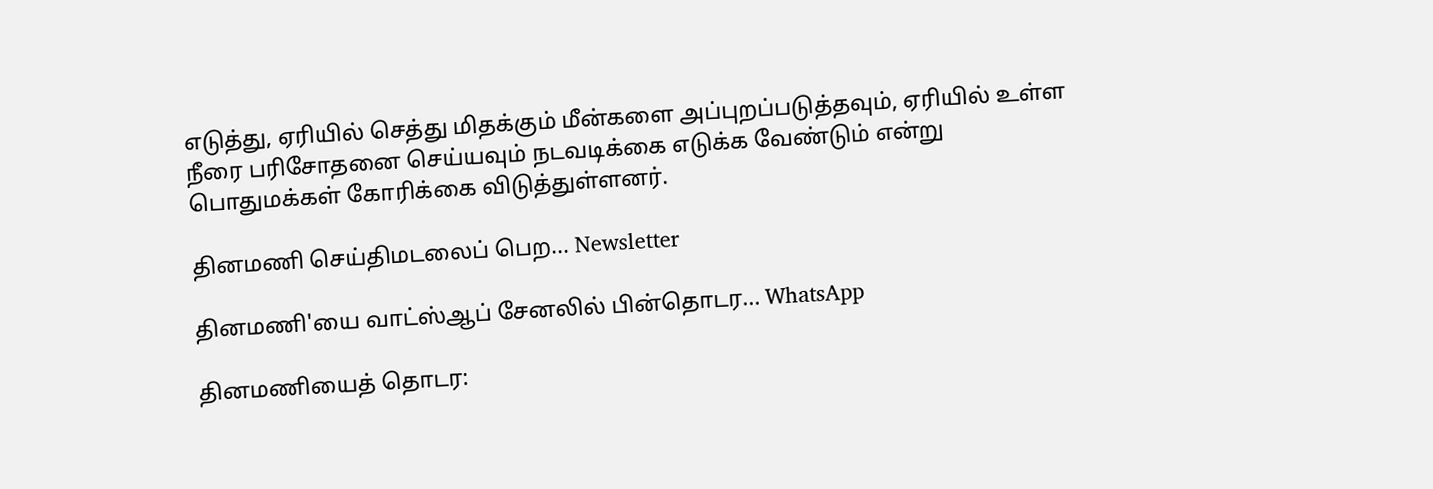எடுத்து, ஏரியில் செத்து மிதக்கும் மீன்களை அப்புறப்படுத்தவும், ஏரியில் உள்ள நீரை பரிசோதனை செய்யவும் நடவடிக்கை எடுக்க வேண்டும் என்று பொதுமக்கள் கோரிக்கை விடுத்துள்ளனர்.

தினமணி செய்திமடலைப் பெற... Newsletter

தினமணி'யை வாட்ஸ்ஆப் சேனலில் பின்தொடர... WhatsApp

தினமணியைத் தொடர: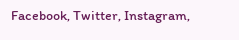Facebook, Twitter, Instagram,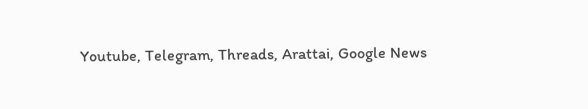Youtube, Telegram, Threads, Arattai, Google News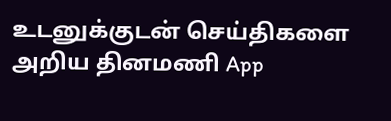உடனுக்குடன் செய்திகளை அறிய தினமணி App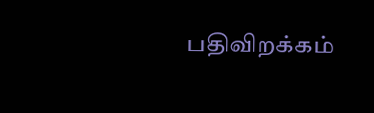பதிவிறக்கம்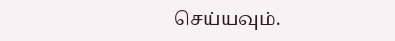செய்யவும்.